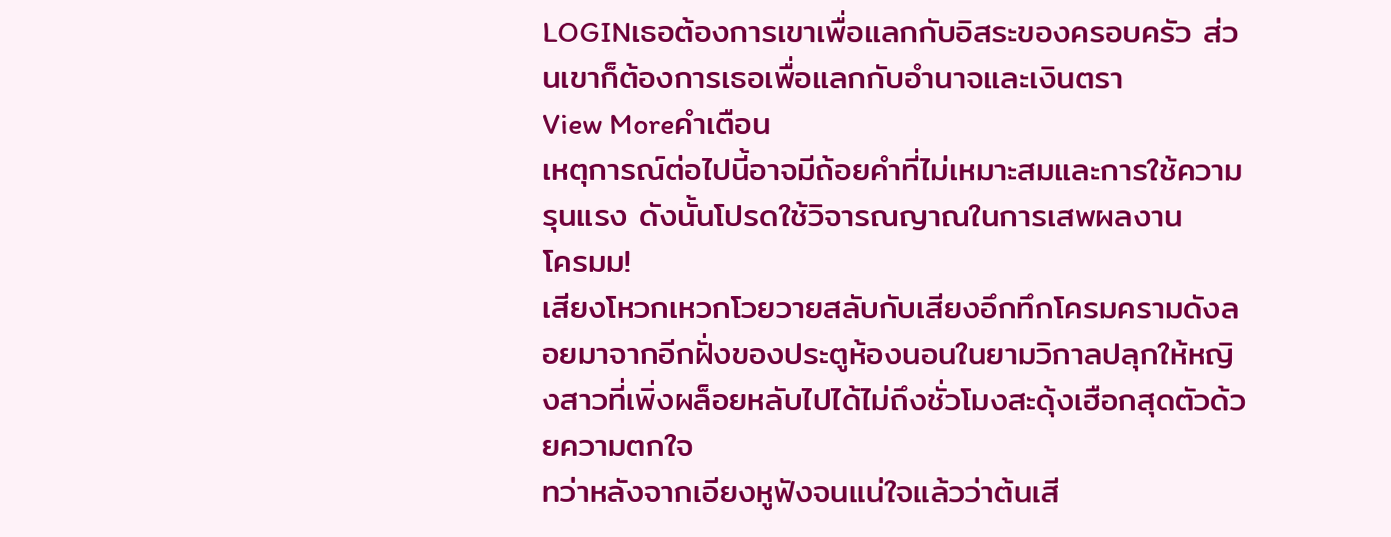LOGINเธอต้องการเขาเพื่อแลกกับอิสระของครอบครัว ส่วนเขาก็ต้องการเธอเพื่อแลกกับอำนาจและเงินตรา
View Moreคำเตือน
เหตุการณ์ต่อไปนี้อาจมีถ้อยคำที่ไม่เหมาะสมและการใช้ความรุนแรง ดังนั้นโปรดใช้วิจารณญาณในการเสพผลงาน
โครมม!
เสียงโหวกเหวกโวยวายสลับกับเสียงอึกทึกโครมครามดังลอยมาจากอีกฝั่งของประตูห้องนอนในยามวิกาลปลุกให้หญิงสาวที่เพิ่งผล็อยหลับไปได้ไม่ถึงชั่วโมงสะดุ้งเฮือกสุดตัวด้วยความตกใจ
ทว่าหลังจากเอียงหูฟังจนแน่ใจแล้วว่าต้นเสี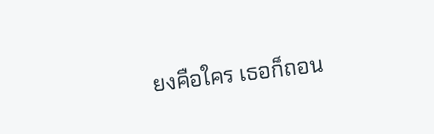ยงคือใคร เธอก็ถอน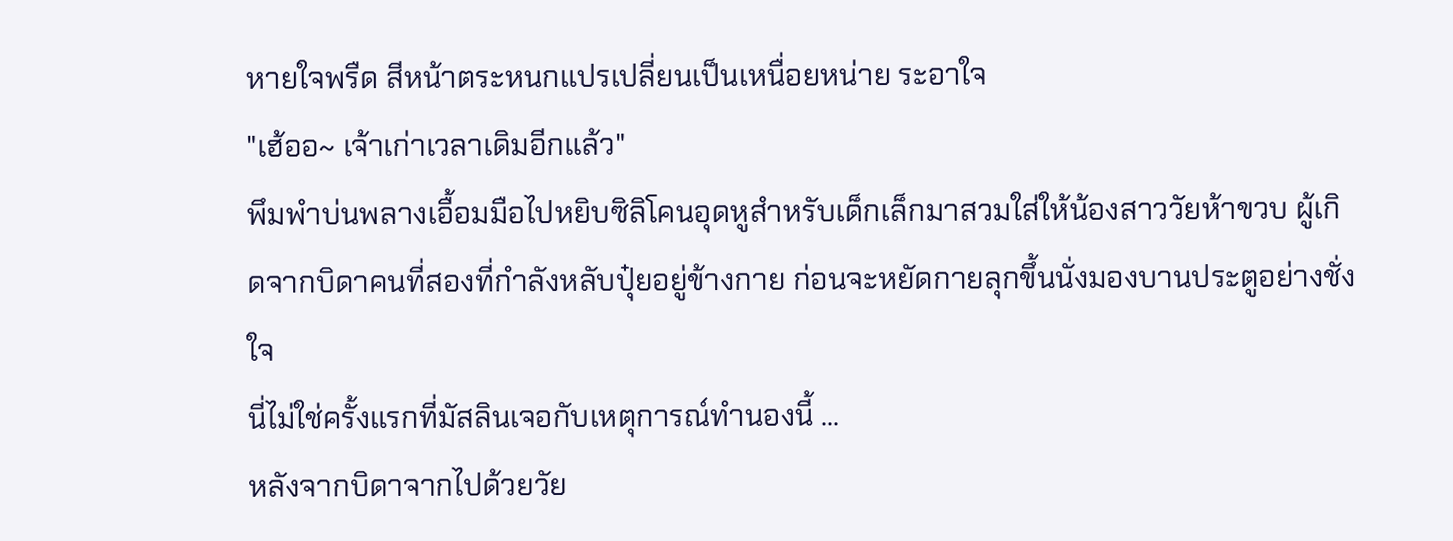หายใจพรืด สีหน้าตระหนกแปรเปลี่ยนเป็นเหนื่อยหน่าย ระอาใจ
"เฮ้ออ~ เจ้าเก่าเวลาเดิมอีกแล้ว"
พึมพำบ่นพลางเอื้อมมือไปหยิบซิลิโคนอุดหูสำหรับเด็กเล็กมาสวมใส่ให้น้องสาววัยห้าขวบ ผู้เกิดจากบิดาคนที่สองที่กำลังหลับปุ๋ยอยู่ข้างกาย ก่อนจะหยัดกายลุกขึ้นนั่งมองบานประตูอย่างชั่งใจ
นี่ไม่ใช่ครั้งแรกที่มัสลินเจอกับเหตุการณ์ทำนองนี้ ...
หลังจากบิดาจากไปด้วยวัย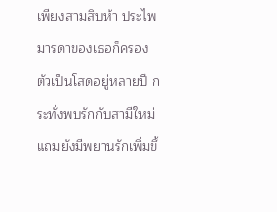เพียงสามสิบห้า ประไพ มารดาของเธอก็ครองตัวเป็นโสดอยู่หลายปี กระทั่งพบรักกับสามีใหม่ แถมยังมีพยานรักเพิ่มขึ้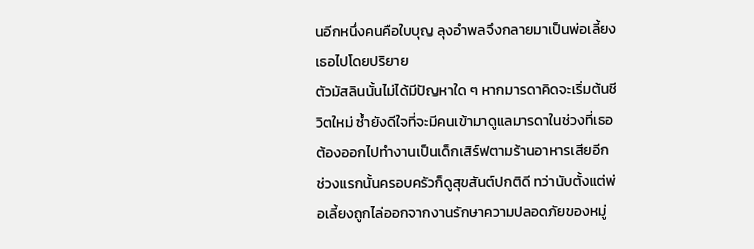นอีกหนึ่งคนคือใบบุญ ลุงอำพลจึงกลายมาเป็นพ่อเลี้ยงเธอไปโดยปริยาย
ตัวมัสลินนั้นไม่ได้มีปัญหาใด ๆ หากมารดาคิดจะเริ่มต้นชีวิตใหม่ ซ้ำยังดีใจที่จะมีคนเข้ามาดูแลมารดาในช่วงที่เธอต้องออกไปทำงานเป็นเด็กเสิร์ฟตามร้านอาหารเสียอีก
ช่วงแรกนั้นครอบครัวก็ดูสุขสันต์ปกติดี ทว่านับตั้งแต่พ่อเลี้ยงถูกไล่ออกจากงานรักษาความปลอดภัยของหมู่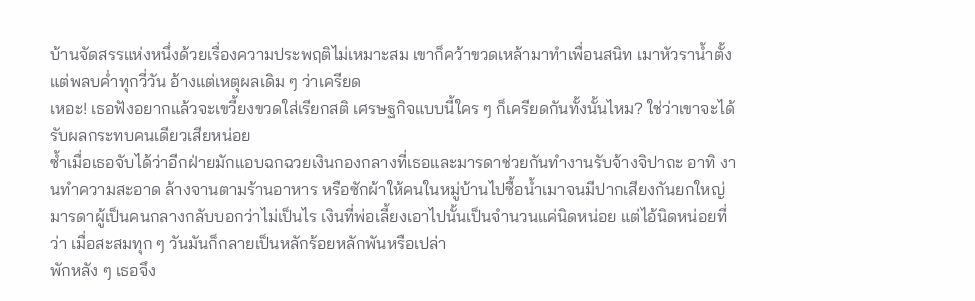บ้านจัดสรรแห่งหนึ่งด้วยเรื่องความประพฤติไม่เหมาะสม เขาก็คว้าขวดเหล้ามาทำเพื่อนสนิท เมาหัวราน้ำตั้งแต่พลบค่ำทุกวี่วัน อ้างแต่เหตุผลเดิม ๆ ว่าเครียด
เหอะ! เธอฟังอยากแล้วจะเขวี้ยงขวดใส่เรียกสติ เศรษฐกิจแบบนี้ใคร ๆ ก็เครียดกันทั้งนั้นไหม? ใช่ว่าเขาจะได้รับผลกระทบคนเดียวเสียหน่อย
ซ้ำเมื่อเธอจับได้ว่าอีกฝ่ายมักแอบฉกฉวยเงินกองกลางที่เธอและมารดาช่วยกันทำงานรับจ้างจิปาถะ อาทิ งานทำความสะอาด ล้างจานตามร้านอาหาร หรือซักผ้าให้คนในหมู่บ้านไปซื้อน้ำเมาจนมีปากเสียงกันยกใหญ่
มารดาผู้เป็นคนกลางกลับบอกว่าไม่เป็นไร เงินที่พ่อเลี้ยงเอาไปนั้นเป็นจำนวนแค่นิดหน่อย แต่ไอ้นิดหน่อยที่ว่า เมื่อสะสมทุก ๆ วันมันก็กลายเป็นหลักร้อยหลักพันหรือเปล่า
พักหลัง ๆ เธอจึง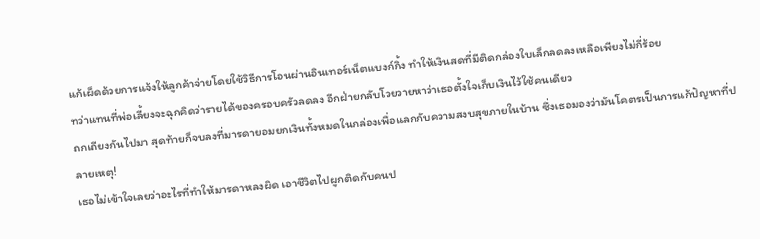แก้เผ็ดด้วยการแจ้งให้ลูกค้าจ่ายโดยใช้วิธีการโอนผ่านอินเทอร์เน็ตแบงก์กิ้ง ทำให้เงินสดที่มีติดกล่องใบเล็กลดลงเหลือเพียงไม่กี่ร้อย
ทว่าแทนที่พ่อเลี้ยงจะฉุกคิดว่ารายได้ของครอบครัวลดลง อีกฝ่ายกลับโวยวายหาว่าเธอตั้งใจเก็บเงินไว้ใช้คนเดียว
ถกเถียงกันไปมา สุดท้ายก็จบลงที่มารดายอมยกเงินทั้งหมดในกล่องเพื่อแลกกับความสงบสุขภายในบ้าน ซึ่งเธอมองว่ามันโคตรเป็นการแก้ปัญหาที่ปลายเหตุ!
เธอไม่เข้าใจเลยว่าอะไรที่ทำให้มารดาหลงผิด เอาชีวิตไปผูกติดกับคนป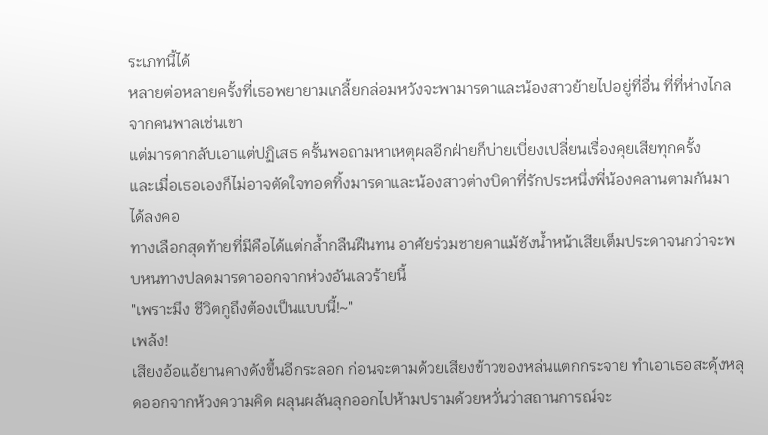ระเภทนี้ได้
หลายต่อหลายครั้งที่เธอพยายามเกลี้ยกล่อมหวังจะพามารดาและน้องสาวย้ายไปอยู่ที่อื่น ที่ที่ห่างไกลจากคนพาลเช่นเขา
แต่มารดากลับเอาแต่ปฏิเสธ ครั้นพอถามหาเหตุผลอีกฝ่ายก็บ่ายเบี่ยงเปลี่ยนเรื่องคุยเสียทุกครั้ง
และเมื่อเธอเองก็ไม่อาจตัดใจทอดทิ้งมารดาและน้องสาวต่างบิดาที่รักประหนึ่งพี่น้องคลานตามกันมาได้ลงคอ
ทางเลือกสุดท้ายที่มีคือได้แต่กล้ำกลืนฝืนทน อาศัยร่วมชายคาแม้ชังน้ำหน้าเสียเต็มประดาจนกว่าจะพบหนทางปลดมารดาออกจากห่วงอันเลวร้ายนี้
"เพราะมึง ชีวิตกูถึงต้องเป็นแบบนี้!~"
เพล้ง!
เสียงอ้อแอ้ยานคางดังขึ้นอีกระลอก ก่อนจะตามด้วยเสียงข้าวของหล่นแตกกระจาย ทำเอาเธอสะดุ้งหลุดออกจากห้วงความคิด ผลุนผลันลุกออกไปห้ามปรามด้วยหวั่นว่าสถานการณ์จะ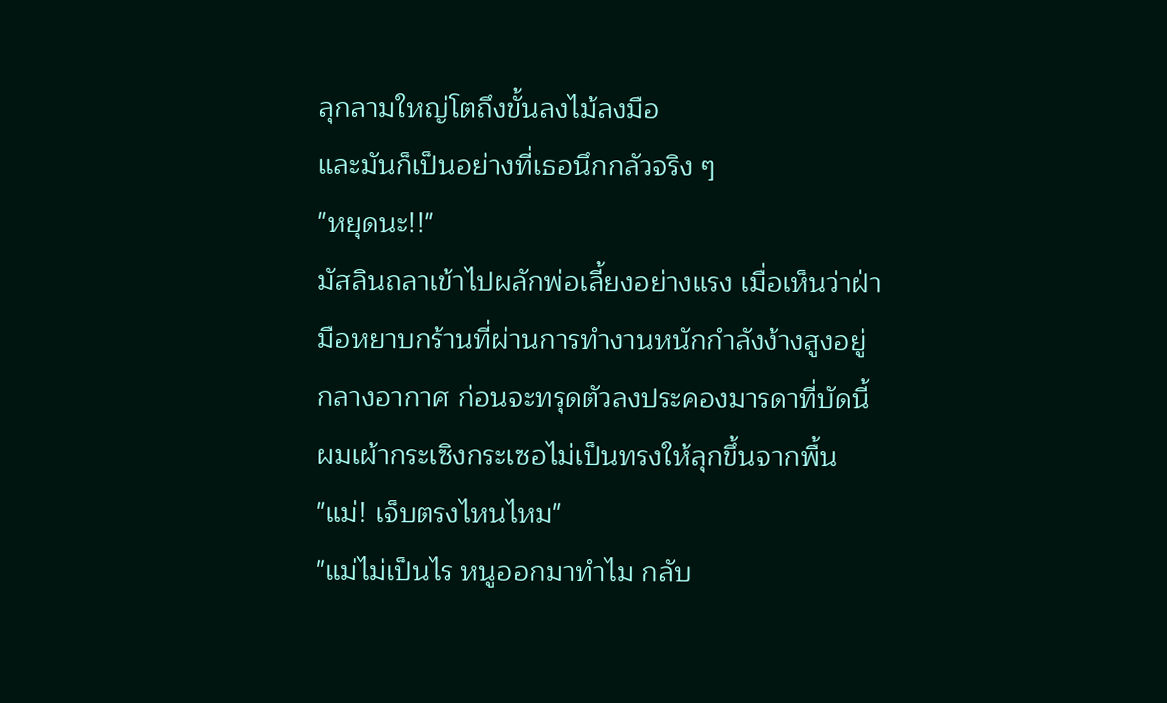ลุกลามใหญ่โตถึงขั้นลงไม้ลงมือ
และมันก็เป็นอย่างที่เธอนึกกลัวจริง ๆ
"หยุดนะ!!"
มัสลินถลาเข้าไปผลักพ่อเลี้ยงอย่างแรง เมื่อเห็นว่าฝ่ามือหยาบกร้านที่ผ่านการทำงานหนักกำลังง้างสูงอยู่กลางอากาศ ก่อนจะทรุดตัวลงประคองมารดาที่บัดนี้ผมเผ้ากระเซิงกระเซอไม่เป็นทรงให้ลุกขึ้นจากพื้น
"แม่! เจ็บตรงไหนไหม"
"แม่ไม่เป็นไร หนูออกมาทำไม กลับ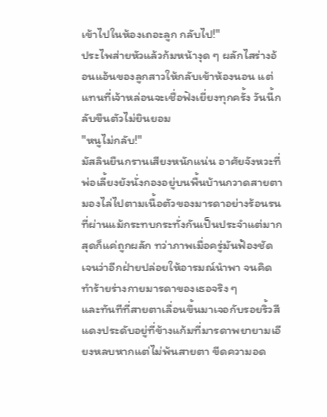เข้าไปในห้องเถอะลูก กลับไป!"
ประไพส่ายหัวแล้วก้มหน้างุด ๆ ผลักไสร่างอ้อนแอ้นของลูกสาวให้กลับเข้าห้องนอน แต่แทนที่เจ้าหล่อนจะเชื่อฟังเยี่ยงทุกครั้ง วันนี้กลับขืนตัวไม่ยินยอม
"หนูไม่กลับ!"
มัสลินยืนกรานเสียงหนักแน่น อาศัยจังหวะที่พ่อเลี้ยงยังนั่งกองอยู่บนพื้นบ้านกวาดสายตามองไล่ไปตามเนื้อตัวของมารดาอย่างร้อนรน
ที่ผ่านแม้กระทบกระทั่งกันเป็นประจำแต่มากสุดก็แค่ถูกผลัก ทว่าภาพเมื่อครู่มันฟ้องชัดเจนว่าอีกฝ่ายปล่อยให้อารมณ์นำพา จนคิดทำร้ายร่างกายมารดาของเธอจริง ๆ
และทันทีที่สายตาเลื่อนขึ้นมาเจอกับรอยริ้วสีแดงประดับอยู่ที่ข้างแก้มที่มารดาพยายามเอียงหลบหากแต่ไม่พ้นสายตา ขีดความอด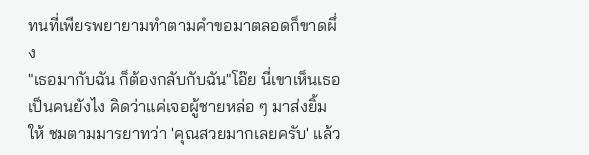ทนที่เพียรพยายามทำตามคำขอมาตลอดก็ขาดผึ่ง
"เธอมากับฉัน ก็ต้องกลับกับฉัน"โอ๊ย นี่เขาเห็นเธอเป็นคนยังไง คิดว่าแค่เจอผู้ชายหล่อ ๆ มาส่งยิ้มให้ ชมตามมารยาทว่า 'คุณสวยมากเลยครับ' แล้ว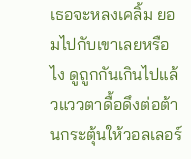เธอจะหลงเคลิ้ม ยอมไปกับเขาเลยหรือไง ดูถูกกันเกินไปแล้วแววตาดื้อดึงต่อต้านกระตุ้นให้วอลเลอร์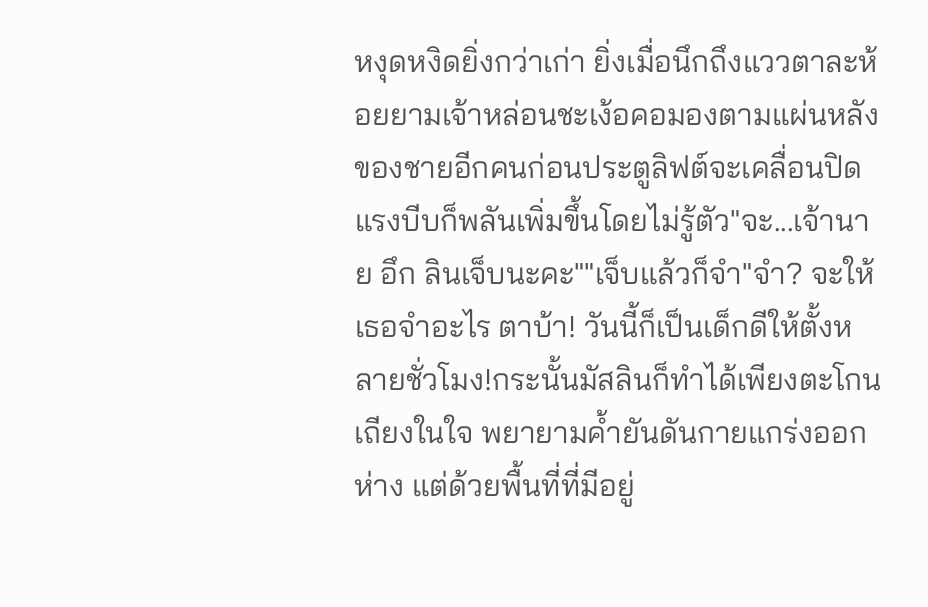หงุดหงิดยิ่งกว่าเก่า ยิ่งเมื่อนึกถึงแววตาละห้อยยามเจ้าหล่อนชะเง้อคอมองตามแผ่นหลังของชายอีกคนก่อนประตูลิฟต์จะเคลื่อนปิด แรงบีบก็พลันเพิ่มขึ้นโดยไม่รู้ตัว"จะ...เจ้านาย อึก ลินเจ็บนะคะ""เจ็บแล้วก็จำ"จำ? จะให้เธอจำอะไร ตาบ้า! วันนี้ก็เป็นเด็กดีให้ตั้งหลายชั่วโมง!กระนั้นมัสลินก็ทำได้เพียงตะโกนเถียงในใจ พยายามค้ำยันดันกายแกร่งออกห่าง แต่ด้วยพื้นที่ที่มีอยู่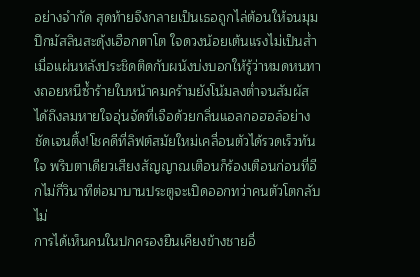อย่างจำกัด สุดท้ายจึงกลายเป็นเธอถูกไล่ต้อนให้จนมุมปึกมัสลินสะดุ้งเฮือกตาโต ใจดวงน้อยเต้นแรงไม่เป็นส่ำเมื่อแผ่นหลังประชิดติดกับผนังบ่งบอกให้รู้ว่าหมดหนทางถอยหนีซ้ำร้ายใบหน้าคมคร้ามยังโน้มลงต่ำจนสัมผัสได้ถึงลมหายใจอุ่นจัดที่เจือด้วยกลิ่นแอลกอฮอล์อย่างชัดเจนติ้ง!โชคดีที่ลิฟต์สมัยใหม่เคลื่อนตัวได้รวดเร็วทันใจ พริบตาเดียวเสียงสัญญาณเตือนก็ร้องเตือนก่อนที่อีกไม่กี่วินาทีต่อมาบานประตูจะเปิดออกทว่าคนตัวโตกลับไม่
การได้เห็นคนในปกครองยืนเคียงข้างชายอื่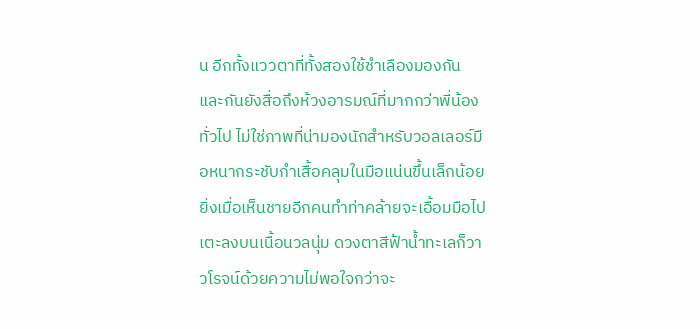น อีกทั้งแววตาที่ทั้งสองใช้ชำเลืองมองกันและกันยังสื่อถึงห้วงอารมณ์ที่มากกว่าพี่น้องทั่วไป ไม่ใช่ภาพที่น่ามองนักสำหรับวอลเลอร์มือหนากระชับกำเสื้อคลุมในมือแน่นขึ้นเล็กน้อย ยิ่งเมื่อเห็นชายอีกคนทำท่าคล้ายจะเอื้อมมือไปเตะลงบนเนื้อนวลนุ่ม ดวงตาสีฟ้าน้ำทะเลก็วาวโรจน์ด้วยความไม่พอใจกว่าจะ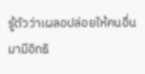รู้ตัวว่าเผลอปล่อยให้คนอื่นมามีอิทธิ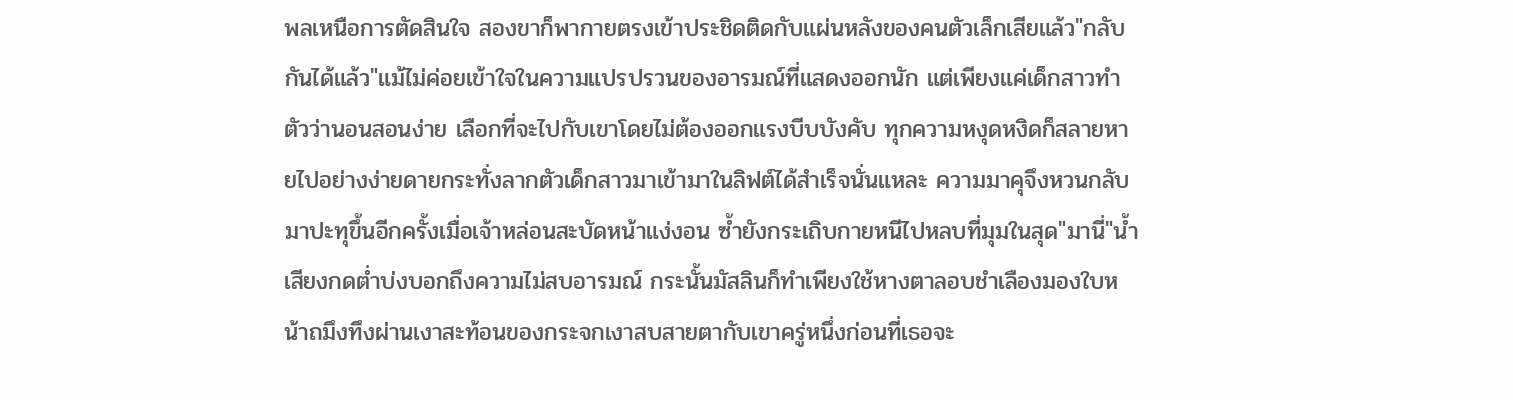พลเหนือการตัดสินใจ สองขาก็พากายตรงเข้าประชิดติดกับแผ่นหลังของคนตัวเล็กเสียแล้ว"กลับกันได้แล้ว"แม้ไม่ค่อยเข้าใจในความแปรปรวนของอารมณ์ที่แสดงออกนัก แต่เพียงแค่เด็กสาวทำตัวว่านอนสอนง่าย เลือกที่จะไปกับเขาโดยไม่ต้องออกแรงบีบบังคับ ทุกความหงุดหงิดก็สลายหายไปอย่างง่ายดายกระทั่งลากตัวเด็กสาวมาเข้ามาในลิฟต์ได้สำเร็จนั่นแหละ ความมาคุจึงหวนกลับมาปะทุขึ้นอีกครั้งเมื่อเจ้าหล่อนสะบัดหน้าแง่งอน ซ้ำยังกระเถิบกายหนีไปหลบที่มุมในสุด"มานี่"น้ำเสียงกดต่ำบ่งบอกถึงความไม่สบอารมณ์ กระนั้นมัสลินก็ทำเพียงใช้หางตาลอบชำเลืองมองใบหน้าถมึงทึงผ่านเงาสะท้อนของกระจกเงาสบสายตากับเขาครู่หนึ่งก่อนที่เธอจะ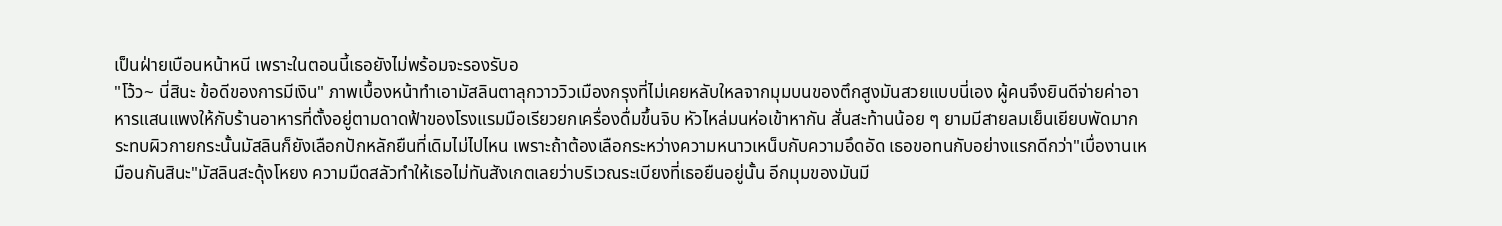เป็นฝ่ายเบือนหน้าหนี เพราะในตอนนี้เธอยังไม่พร้อมจะรองรับอ
"โว้ว~ นี่สินะ ข้อดีของการมีเงิน" ภาพเบื้องหน้าทำเอามัสลินตาลุกวาววิวเมืองกรุงที่ไม่เคยหลับใหลจากมุมบนของตึกสูงมันสวยแบบนี่เอง ผู้คนจึงยินดีจ่ายค่าอาหารแสนแพงให้กับร้านอาหารที่ตั้งอยู่ตามดาดฟ้าของโรงแรมมือเรียวยกเครื่องดื่มขึ้นจิบ หัวไหล่มนห่อเข้าหากัน สั่นสะท้านน้อย ๆ ยามมีสายลมเย็นเยียบพัดมากระทบผิวกายกระนั้นมัสลินก็ยังเลือกปักหลักยืนที่เดิมไม่ไปไหน เพราะถ้าต้องเลือกระหว่างความหนาวเหน็บกับความอึดอัด เธอขอทนกับอย่างแรกดีกว่า"เบื่องานเหมือนกันสินะ"มัสลินสะดุ้งโหยง ความมืดสลัวทำให้เธอไม่ทันสังเกตเลยว่าบริเวณระเบียงที่เธอยืนอยู่นั้น อีกมุมของมันมี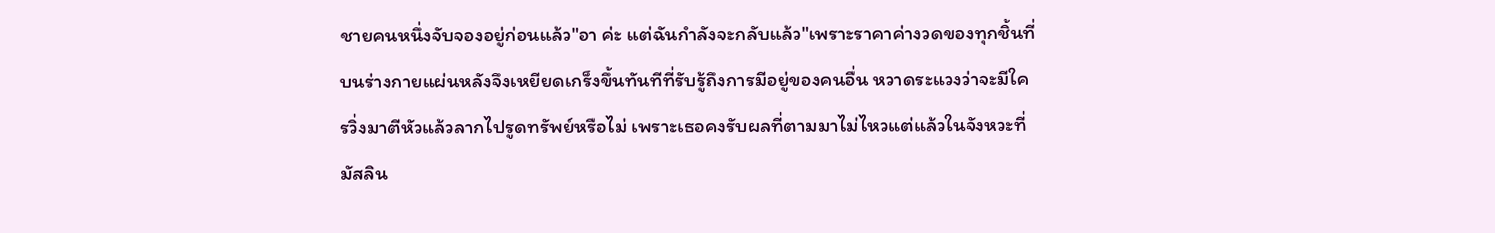ชายคนหนึ่งจับจองอยู่ก่อนแล้ว"อา ค่ะ แต่ฉันกำลังจะกลับแล้ว"เพราะราคาค่างวดของทุกชิ้นที่บนร่างกายแผ่นหลังจึงเหยียดเกร็งขึ้นทันทีที่รับรู้ถึงการมีอยู่ของคนอื่น หวาดระแวงว่าจะมีใครวิ่งมาตีหัวแล้วลากไปรูดทรัพย์หรือไม่ เพราะเธอคงรับผลที่ตามมาไม่ไหวแต่แล้วในจังหวะที่มัสลิน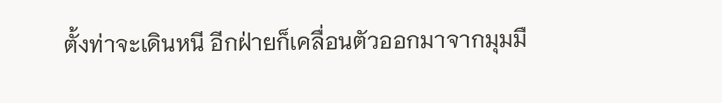ตั้งท่าจะเดินหนี อีกฝ่ายก็เคลื่อนตัวออกมาจากมุมมื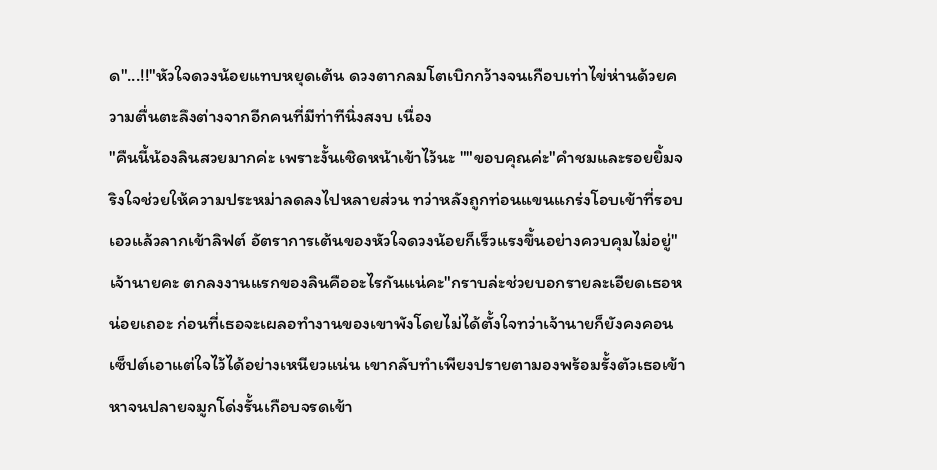ด"...!!"หัวใจดวงน้อยแทบหยุดเต้น ดวงตากลมโตเบิกกว้างจนเกือบเท่าไข่ห่านด้วยความตื่นตะลึงต่างจากอีกคนที่มีท่าทีนิ่งสงบ เนื่อง
"คืนนี้น้องลินสวยมากค่ะ เพราะงั้นเชิดหน้าเข้าไว้นะ ""ขอบคุณค่ะ"คำชมและรอยยิ้มจริงใจช่วยให้ความประหม่าลดลงไปหลายส่วน ทว่าหลังถูกท่อนแขนแกร่งโอบเข้าที่รอบเอวแล้วลากเข้าลิฟต์ อัตราการเต้นของหัวใจดวงน้อยก็เร็วแรงขึ้นอย่างควบคุมไม่อยู่"เจ้านายคะ ตกลงงานแรกของลินคืออะไรกันแน่คะ"กราบล่ะช่วยบอกรายละเอียดเธอหน่อยเถอะ ก่อนที่เธอจะเผลอทำงานของเขาพังโดยไม่ได้ตั้งใจทว่าเจ้านายก็ยังคงคอนเซ็ปต์เอาแต่ใจไว้ได้อย่างเหนียวแน่น เขากลับทำเพียงปรายตามองพร้อมรั้งตัวเธอเข้าหาจนปลายจมูกโด่งรั้นเกือบจรดเข้า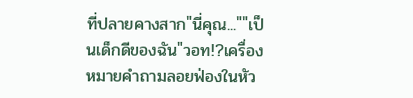ที่ปลายคางสาก"นี่คุณ...""เป็นเด็กดีของฉัน"วอท!?เครื่องหมายคำถามลอยฟ่องในหัว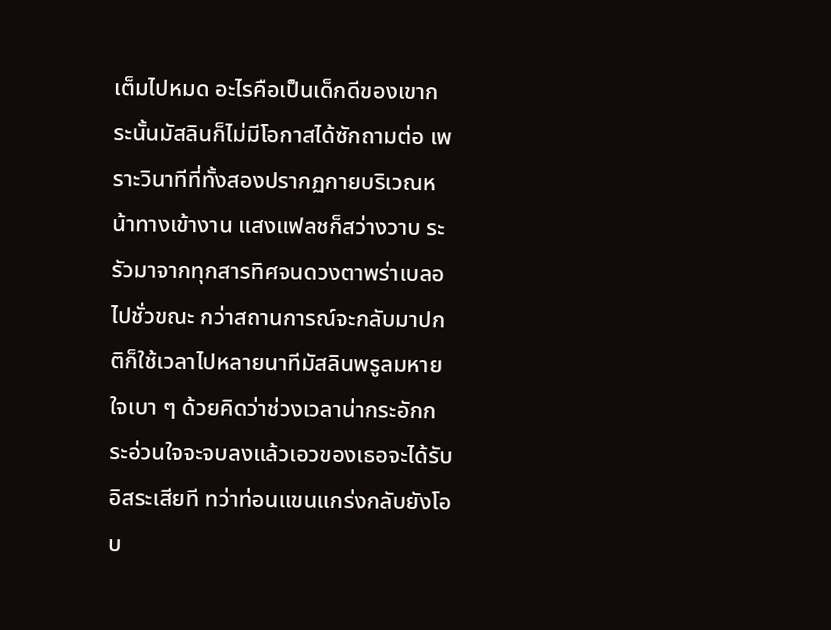เต็มไปหมด อะไรคือเป็นเด็กดีของเขากระนั้นมัสลินก็ไม่มีโอกาสได้ซักถามต่อ เพราะวินาทีที่ทั้งสองปรากฏกายบริเวณหน้าทางเข้างาน แสงแฟลชก็สว่างวาบ ระรัวมาจากทุกสารทิศจนดวงตาพร่าเบลอไปชั่วขณะ กว่าสถานการณ์จะกลับมาปกติก็ใช้เวลาไปหลายนาทีมัสลินพรูลมหายใจเบา ๆ ด้วยคิดว่าช่วงเวลาน่ากระอักกระอ่วนใจจะจบลงแล้วเอวของเธอจะได้รับอิสระเสียที ทว่าท่อนแขนแกร่งกลับยังโอบ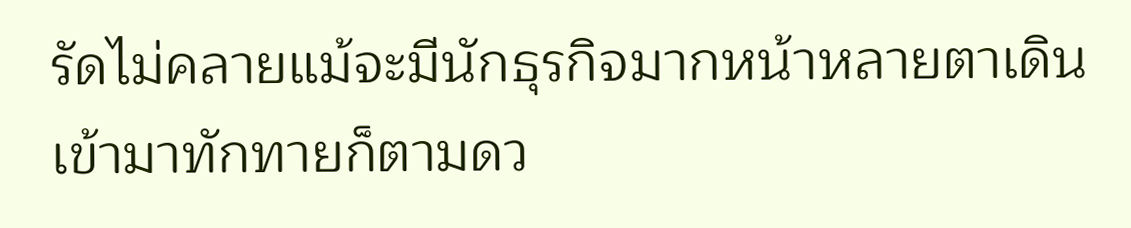รัดไม่คลายแม้จะมีนักธุรกิจมากหน้าหลายตาเดินเข้ามาทักทายก็ตามดว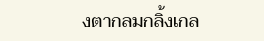งตากลมกลิ้งเกล